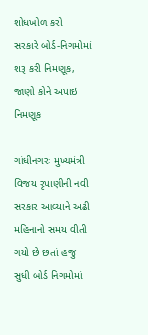શોધખોળ કરો
સરકારે બોર્ડ-નિગમોમાં શરૂ કરી નિમણૂક, જાણો કોને અપાઇ નિમણૂક

ગાંધીનગરઃ મુખ્યમંત્રી વિજય રૃપાણીની નવી સરકાર આવ્યાને અઢી મહિનાનો સમય વીતી ગયો છે છતાં હજુ સુધી બોર્ડ નિગમોમાં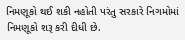નિમણૂકો થઈ શકી નહોતી પરંતુ સરકારે નિગમોમાં નિમણૂકો શરૂ કરી દીધી છે.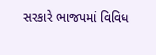સરકારે ભાજપમાં વિવિધ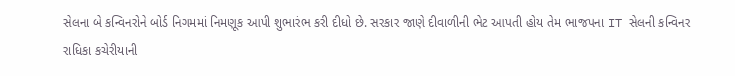સેલના બે કન્વિનરોને બોર્ડ નિગમમાં નિમણૂક આપી શુભારંભ કરી દીધો છે. સરકાર જાણે દીવાળીની ભેટ આપતી હોય તેમ ભાજપના IT સેલની કન્વિનર રાધિકા કચેરીયાની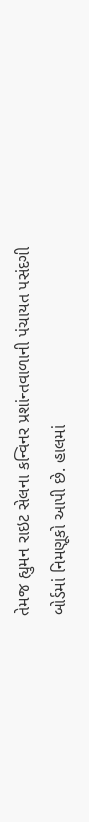તેમજ હ્યુમન રાઇટ સેલના કન્વિનર પ્રશાંન્તવાળાની પંચાયત પસંદગી બોર્ડમાં નિમણૂકો આપી છે. હાલમાં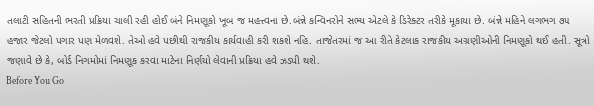તલાટી સહિતની ભરતી પ્રક્રિયા ચાલી રહી હોઈ બંને નિમણૂકો ખૂબ જ મહત્ત્વના છે.બંન્ને કન્વિનરોને સભ્ય એટલે કે ડિરેક્ટર તરીકે મૂકાયા છે. બંન્ને મહિને લગભગ ૭૫ હજાર જેટલો પગાર પણ મેળવશે. તેઓ હવે પછીથી રાજકીય કાર્યવાહી કરી શકશે નહિ. તાજેતરમાં જ આ રીતે કેટલાક રાજકીય અગ્રણીઓની નિમણૂકો થઈ હતી. સૂત્રો જણાવે છે કે, બોર્ડ નિગમોમાં નિમણૂક કરવા માટેના નિર્ણયો લેવાની પ્રક્રિયા હવે ઝડપી થશે.
Before You Go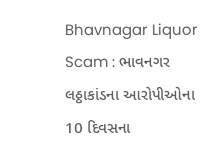Bhavnagar Liquor Scam : ભાવનગર લઠ્ઠાકાંડના આરોપીઓના 10 દિવસના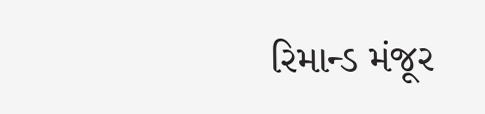રિમાન્ડ મંજૂર